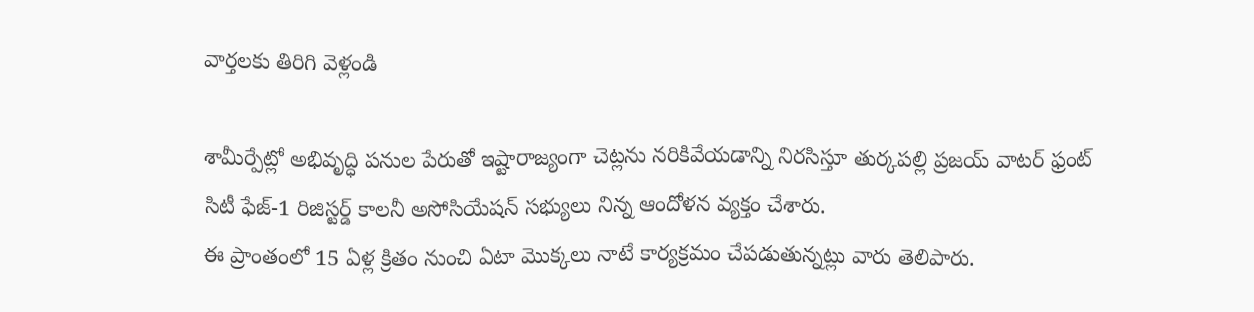వార్తలకు తిరిగి వెళ్లండి

శామీర్పేట్లో అభివృద్ధి పనుల పేరుతో ఇష్టారాజ్యంగా చెట్లను నరికివేయడాన్ని నిరసిస్తూ తుర్కపల్లి ప్రజయ్ వాటర్ ఫ్రంట్ సిటీ ఫేజ్-1 రిజిస్టర్డ్ కాలనీ అసోసియేషన్ సభ్యులు నిన్న ఆందోళన వ్యక్తం చేశారు.
ఈ ప్రాంతంలో 15 ఏళ్ల క్రితం నుంచి ఏటా మొక్కలు నాటే కార్యక్రమం చేపడుతున్నట్లు వారు తెలిపారు.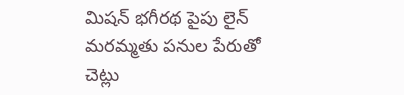మిషన్ భగీరథ పైపు లైన్ మరమ్మతు పనుల పేరుతో చెట్లు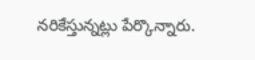నరికేస్తున్నట్లు పేర్కొన్నారు.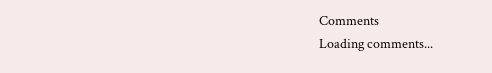Comments
Loading comments...